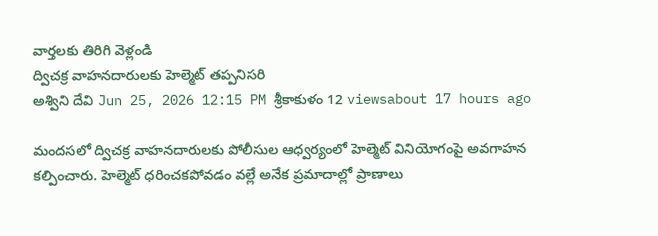వార్తలకు తిరిగి వెళ్లండి
ద్విచక్ర వాహనదారులకు హెల్మెట్ తప్పనిసరి
అశ్విని దేవి Jun 25, 2026 12:15 PM శ్రీకాకుళం 12 viewsabout 17 hours ago

మందసలో ద్విచక్ర వాహనదారులకు పోలీసుల ఆధ్వర్యంలో హెల్మెట్ వినియోగంపై అవగాహన కల్పించారు. హెల్మెట్ ధరించకపోవడం వల్లే అనేక ప్రమాదాల్లో ప్రాణాలు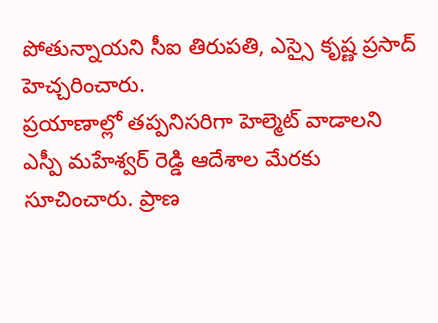పోతున్నాయని సీఐ తిరుపతి, ఎస్సై కృష్ణ ప్రసాద్ హెచ్చరించారు.
ప్రయాణాల్లో తప్పనిసరిగా హెల్మెట్ వాడాలని ఎస్పీ మహేశ్వర్ రెడ్డి ఆదేశాల మేరకు సూచించారు. ప్రాణ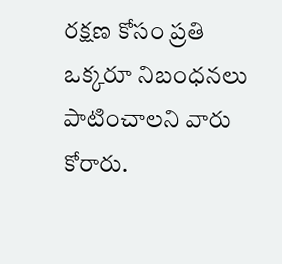రక్షణ కోసం ప్రతి ఒక్కరూ నిబంధనలు పాటించాలని వారు కోరారు.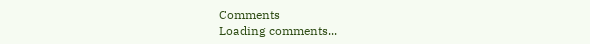Comments
Loading comments...